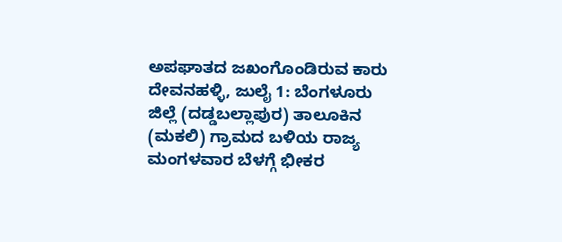ಅಪಘಾತದ ಜಖಂಗೊಂಡಿರುವ ಕಾರು
ದೇವನಹಳ್ಳಿ, ಜುಲೈ 1: ಬೆಂಗಳೂರು ಜಿಲ್ಲೆ (ದಡ್ಡಬಲ್ಲಾಪುರ) ತಾಲೂಕಿನ (ಮಕಲಿ) ಗ್ರಾಮದ ಬಳಿಯ ರಾಜ್ಯ ಮಂಗಳವಾರ ಬೆಳಗ್ಗೆ ಭೀಕರ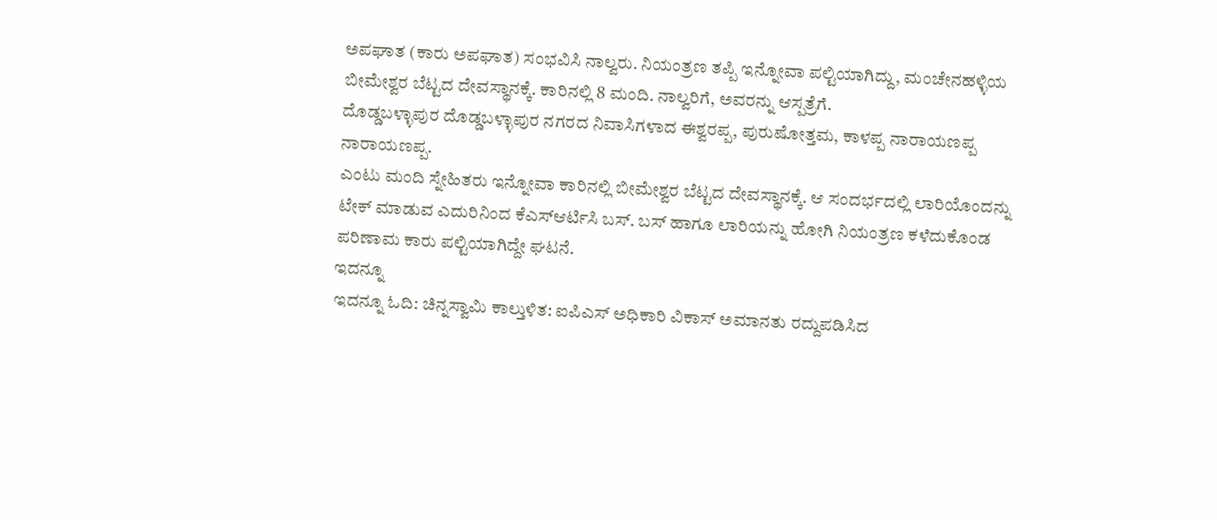ಅಪಘಾತ (ಕಾರು ಅಪಘಾತ) ಸಂಭವಿಸಿ ನಾಲ್ವರು. ನಿಯಂತ್ರಣ ತಪ್ಪಿ ಇನ್ನೋವಾ ಪಲ್ಟಿಯಾಗಿದ್ದು, ಮಂಚೇನಹಳ್ಳಿಯ ಬೀಮೇಶ್ವರ ಬೆಟ್ಟದ ದೇವಸ್ಥಾನಕ್ಕೆ. ಕಾರಿನಲ್ಲಿ 8 ಮಂದಿ. ನಾಲ್ವರಿಗೆ, ಅವರನ್ನು ಆಸ್ಪತ್ರೆಗೆ.
ದೊಡ್ಡಬಳ್ಳಾಪುರ ದೊಡ್ಡಬಳ್ಳಾಪುರ ನಗರದ ನಿವಾಸಿಗಳಾದ ಈಶ್ವರಪ್ಪ, ಪುರುಷೋತ್ತಮ, ಕಾಳಪ್ಪ ನಾರಾಯಣಪ್ಪ ನಾರಾಯಣಪ್ಪ.
ಎಂಟು ಮಂದಿ ಸ್ನೇಹಿತರು ಇನ್ನೋವಾ ಕಾರಿನಲ್ಲಿ ಬೀಮೇಶ್ವರ ಬೆಟ್ಟದ ದೇವಸ್ಥಾನಕ್ಕೆ. ಆ ಸಂದರ್ಭದಲ್ಲಿ ಲಾರಿಯೊಂದನ್ನು ಟೇಕ್ ಮಾಡುವ ಎದುರಿನಿಂದ ಕೆಎಸ್ಆರ್ಟಿಸಿ ಬಸ್. ಬಸ್ ಹಾಗೂ ಲಾರಿಯನ್ನು ಹೋಗಿ ನಿಯಂತ್ರಣ ಕಳೆದುಕೊಂಡ ಪರಿಣಾಮ ಕಾರು ಪಲ್ಟಿಯಾಗಿದ್ದೇ ಘಟನೆ.
ಇದನ್ನೂ
ಇದನ್ನೂ ಓದಿ: ಚಿನ್ನಸ್ವಾಮಿ ಕಾಲ್ತುಳಿತ: ಐಪಿಎಸ್ ಅಧಿಕಾರಿ ವಿಕಾಸ್ ಅಮಾನತು ರದ್ದುಪಡಿಸಿದ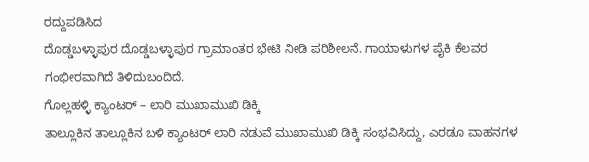ರದ್ದುಪಡಿಸಿದ
ದೊಡ್ಡಬಳ್ಳಾಪುರ ದೊಡ್ಡಬಳ್ಳಾಪುರ ಗ್ರಾಮಾಂತರ ಭೇಟಿ ನೀಡಿ ಪರಿಶೀಲನೆ. ಗಾಯಾಳುಗಳ ಪೈಕಿ ಕೆಲವರ ಗಂಭೀರವಾಗಿದೆ ತಿಳಿದುಬಂದಿದೆ.
ಗೊಲ್ಲಹಳ್ಳಿ ಕ್ಯಾಂಟರ್ – ಲಾರಿ ಮುಖಾಮುಖಿ ಡಿಕ್ಕಿ
ತಾಲ್ಲೂಕಿನ ತಾಲ್ಲೂಕಿನ ಬಳಿ ಕ್ಯಾಂಟರ್ ಲಾರಿ ನಡುವೆ ಮುಖಾಮುಖಿ ಡಿಕ್ಕಿ ಸಂಭವಿಸಿದ್ದು, ಎರಡೂ ವಾಹನಗಳ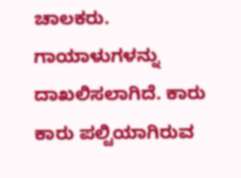ಚಾಲಕರು. ಗಾಯಾಳುಗಳನ್ನು ದಾಖಲಿಸಲಾಗಿದೆ. ಕಾರು ಕಾರು ಪಲ್ಟಿಯಾಗಿರುವ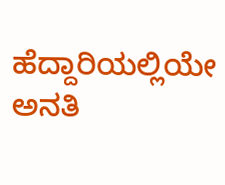ಹೆದ್ದಾರಿಯಲ್ಲಿಯೇ ಅನತಿ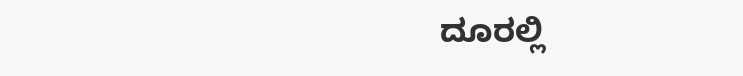ದೂರಲ್ಲಿ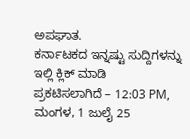ಅಪಘಾತ.
ಕರ್ನಾಟಕದ ಇನ್ನಷ್ಟು ಸುದ್ದಿಗಳನ್ನು ಇಲ್ಲಿ ಕ್ಲಿಕ್ ಮಾಡಿ
ಪ್ರಕಟಿಸಲಾಗಿದೆ – 12:03 PM, ಮಂಗಳ, 1 ಜುಲೈ 25